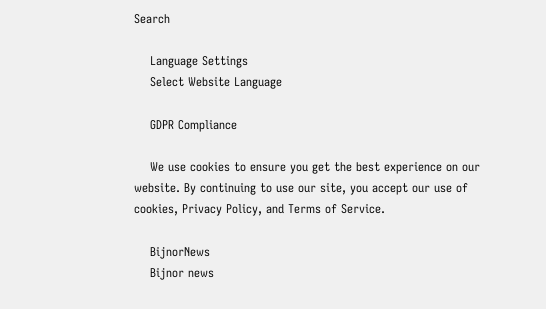Search

    Language Settings
    Select Website Language

    GDPR Compliance

    We use cookies to ensure you get the best experience on our website. By continuing to use our site, you accept our use of cookies, Privacy Policy, and Terms of Service.

    BijnorNews
    Bijnor news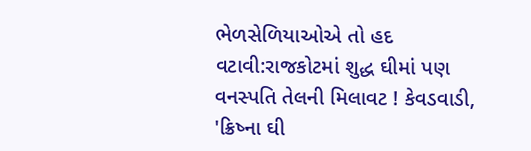ભેળસેળિયાઓએ તો હદ વટાવી:રાજકોટમાં શુદ્ધ ઘીમાં પણ વનસ્પતિ તેલની મિલાવટ ! કેવડવાડી, 'ક્રિષ્ના ઘી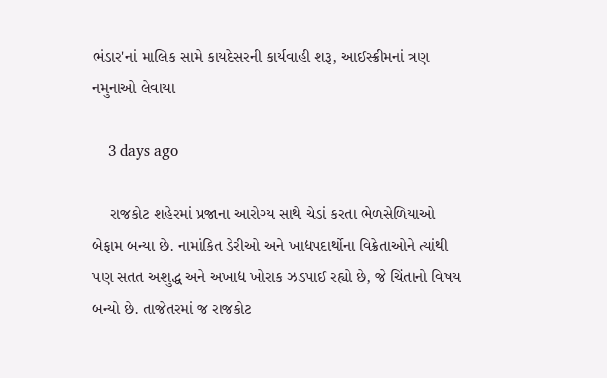ભંડાર'નાં માલિક સામે કાયદેસરની કાર્યવાહી શરૂ, આઈસ્ક્રીમનાં ત્રણ નમુનાઓ લેવાયા

    3 days ago

    રાજકોટ શહેરમાં પ્રજાના આરોગ્ય સાથે ચેડાં કરતા ભેળસેળિયાઓ બેફામ બન્યા છે. નામાંકિત ડેરીઓ અને ખાદ્યપદાર્થોના વિક્રેતાઓને ત્યાંથી પણ સતત અશુદ્ધ અને અખાદ્ય ખોરાક ઝડપાઈ રહ્યો છે, જે ચિંતાનો વિષય બન્યો છે. તાજેતરમાં જ રાજકોટ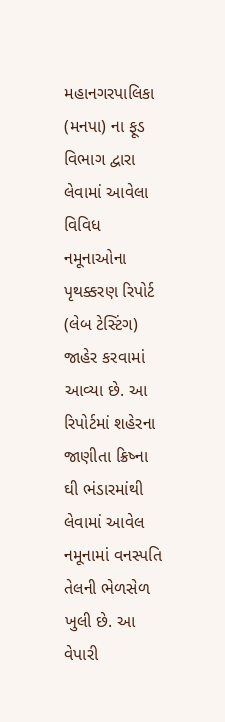મહાનગરપાલિકા (મનપા) ના ફૂડ વિભાગ દ્વારા લેવામાં આવેલા વિવિધ નમૂનાઓના પૃથક્કરણ રિપોર્ટ (લેબ ટેસ્ટિંગ) જાહેર કરવામાં આવ્યા છે. આ રિપોર્ટમાં શહેરના જાણીતા ક્રિષ્ના ઘી ભંડારમાંથી લેવામાં આવેલ નમૂનામાં વનસ્પતિ તેલની ભેળસેળ ખુલી છે. આ વેપારી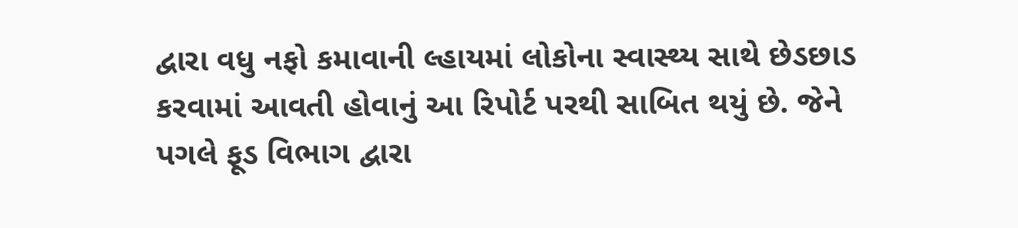દ્વારા વધુ નફો કમાવાની લ્હાયમાં લોકોના સ્વાસ્થ્ય સાથે છેડછાડ કરવામાં આવતી હોવાનું આ રિપોર્ટ પરથી સાબિત થયું છે. જેને પગલે ફૂડ વિભાગ દ્વારા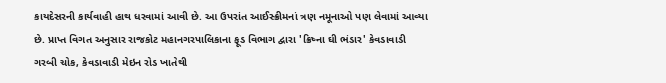કાયદેસરની કાર્યવાહી હાથ ધરવામાં આવી છે. આ ઉપરાંત આઈસ્ક્રીમનાં ત્રણ નમૂનાઓ પણ લેવામાં આવ્યા છે. પ્રાપ્ત વિગત અનુસાર રાજકોટ મહાનગરપાલિકાના ફૂડ વિભાગ દ્વારા 'ક્રિષ્ના ઘી ભંડાર' કેવડાવાડી ગરબી ચોક, કેવડાવાડી મેઇન રોડ ખાતેથી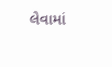લેવામાં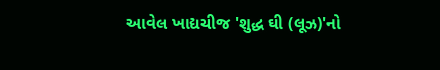આવેલ ખાદ્યચીજ 'શુદ્ધ ઘી (લૂઝ)'નો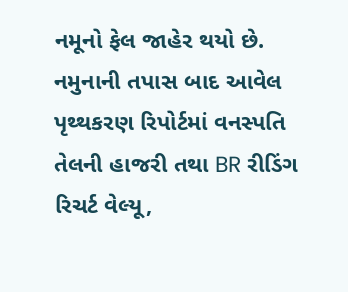નમૂનો ફેલ જાહેર થયો છે. નમુનાની તપાસ બાદ આવેલ પૃથ્થકરણ રિપોર્ટમાં વનસ્પતિ તેલની હાજરી તથા BR રીડિંગ રિચર્ટ વેલ્યૂ,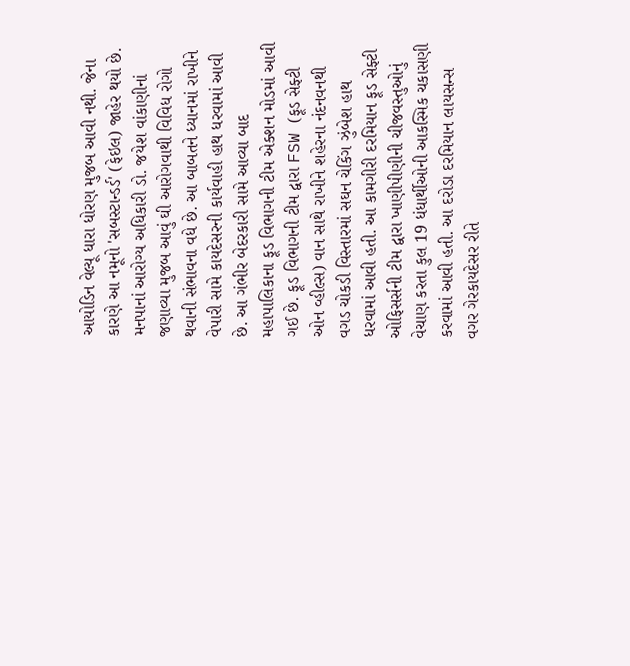આયોડિન વેલ્યૂ ધારા ધોરણ મુજબ આવી નથી. જેના કારણે આ નમૂનો 'સબસ્ટાન્ડર્ડ' (ફેઇલ) જાહેર થયો છે. મનપાનાં આરોગ્ય અધિકારી ડો. જયેશ વાંકાણીનાં જણાવ્યા મુજબ આવું ઘી આરોગવાથી વિવિધ રોગો થવાની સંભાવના વધે છે. આ બાબતને ધ્યાનમાં રાખીને વેપારી સામે કાયદેસરની કાર્યવાહી હાથ ધરવામાં આવી છે. આ ગંભીર બેદરકારી સામે આવ્યા બાદ મહાપાલિકાના ફૂડ વિભાગની ટીમ એક્શન મોડમાં આવી ગઈ છે. ફૂડ વિભાગની ટીમ દ્વારા FSW (ફૂડ સેફ્ટી ઓન વ્હીલ્સ) વાન સાથે રાખીને શહેરના નંદનવનથી વગડ ચોકડી વિસ્તારમાં સઘન ચેકિંગ ઝુંબેશ હાથ ધરવામાં આવી હતી. આ કામગીરી દરમિયાન ફૂડ સેફ્ટી ઓફિસર્સની ટીમ દ્વારા ખાણીપીણીની ચીજવસ્તુઓનું વેચાણ કરતા કુલ 19 ધંધાર્થીઓની આકસ્મિક ચકાસણી કરવામાં આવી હતી. આ દરોડા દરમિયાન લાયસન્સ વગર ગેરકાયદેસર રીતે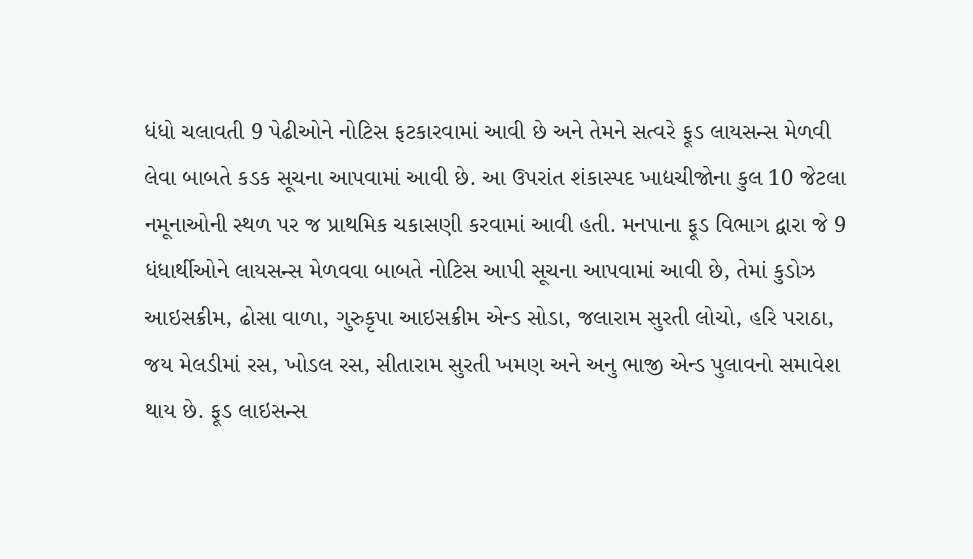ધંધો ચલાવતી 9 પેઢીઓને નોટિસ ફટકારવામાં આવી છે અને તેમને સત્વરે ફૂડ લાયસન્સ મેળવી લેવા બાબતે કડક સૂચના આપવામાં આવી છે. આ ઉપરાંત શંકાસ્પદ ખાદ્યચીજોના કુલ 10 જેટલા નમૂનાઓની સ્થળ પર જ પ્રાથમિક ચકાસણી કરવામાં આવી હતી. મનપાના ફૂડ વિભાગ દ્વારા જે 9 ધંધાર્થીઓને લાયસન્સ મેળવવા બાબતે નોટિસ આપી સૂચના આપવામાં આવી છે, તેમાં કુડોઝ આઇસક્રીમ, ઢોસા વાળા, ગુરુકૃપા આઇસક્રીમ એન્ડ સોડા, જલારામ સુરતી લોચો, હરિ પરાઠા, જય મેલડીમાં રસ, ખોડલ રસ, સીતારામ સુરતી ખમણ અને અનુ ભાજી એન્ડ પુલાવનો સમાવેશ થાય છે. ફૂડ લાઇસન્સ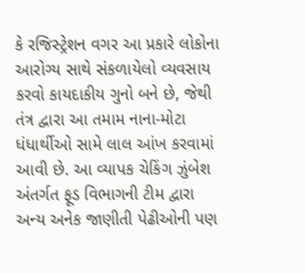કે રજિસ્ટ્રેશન વગર આ પ્રકારે લોકોના આરોગ્ય સાથે સંકળાયેલો વ્યવસાય કરવો કાયદાકીય ગુનો બને છે, જેથી તંત્ર દ્વારા આ તમામ નાના-મોટા ધંધાર્થીઓ સામે લાલ આંખ કરવામાં આવી છે. આ વ્યાપક ચેકિંગ ઝુંબેશ અંતર્ગત ફૂડ વિભાગની ટીમ દ્વારા અન્ય અનેક જાણીતી પેઢીઓની પણ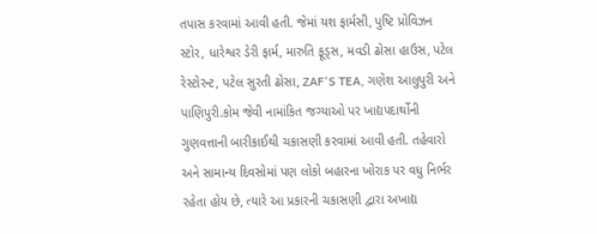તપાસ કરવામાં આવી હતી. જેમાં યશ ફાર્મસી, પુષ્ટિ પ્રોવિઝન સ્ટોર, ધારેશ્વર ડેરી ફાર્મ, મારુતિ ફૂડ્સ, મવડી ઢોસા હાઉસ, પટેલ રેસ્ટોરન્ટ, પટેલ સુરતી ઢોસા, ZAF'S TEA, ગણેશ આલુપુરી અને પાણિપુરી.કોમ જેવી નામાંકિત જગ્યાઓ પર ખાદ્યપદાર્થોની ગુણવત્તાની બારીકાઈથી ચકાસણી કરવામાં આવી હતી. તહેવારો અને સામાન્ય દિવસોમાં પણ લોકો બહારના ખોરાક પર વધુ નિર્ભર રહેતા હોય છે, ત્યારે આ પ્રકારની ચકાસણી દ્વારા અખાદ્ય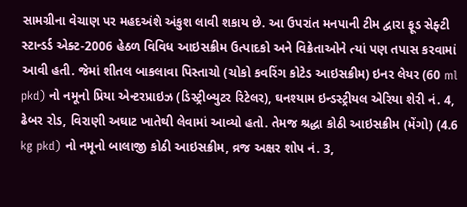સામગ્રીના વેચાણ પર મહદઅંશે અંકુશ લાવી શકાય છે. આ ઉપરાંત મનપાની ટીમ દ્વારા ફૂડ સેફ્ટી સ્ટાન્ડર્ડ એક્ટ-2006 હેઠળ વિવિધ આઇસક્રીમ ઉત્પાદકો અને વિક્રેતાઓને ત્યાં પણ તપાસ કરવામાં આવી હતી. જેમાં શીતલ બાકલાવા પિસ્તાચો (ચોકો કવરિંગ કોટેડ આઇસક્રીમ) ઇનર લેયર (60 ml pkd) નો નમૂનો પ્રિયા એન્ટરપ્રાઇઝ (ડિસ્ટ્રીબ્યુટર રિટેલર), ઘનશ્યામ ઇન્ડસ્ટ્રીયલ એરિયા શેરી નં. 4, ઢેબર રોડ, વિરાણી અઘાટ ખાતેથી લેવામાં આવ્યો હતો. તેમજ શ્રદ્ધા કોઠી આઇસક્રીમ (મેંગો) (4.6 kg pkd) નો નમૂનો બાલાજી કોઠી આઇસક્રીમ, વ્રજ અક્ષર શોપ નં. 3,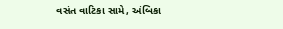વસંત વાટિકા સામે, અંબિકા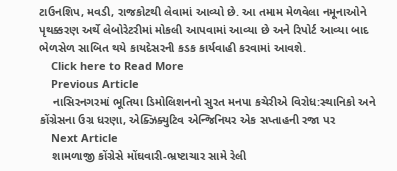ટાઉનશિપ, મવડી, રાજકોટથી લેવામાં આવ્યો છે. આ તમામ મેળવેલા નમૂનાઓને પૃથક્કરણ અર્થે લેબોરેટરીમાં મોકલી આપવામાં આવ્યા છે અને રિપોર્ટ આવ્યા બાદ ભેળસેળ સાબિત થયે કાયદેસરની કડક કાર્યવાહી કરવામાં આવશે.
    Click here to Read More
    Previous Article
    નાસિરનગરમાં ભૂતિયા ડિમોલિશનનો સુરત મનપા કચેરીએ વિરોધ:સ્થાનિકો અને કોંગ્રેસના ઉગ્ર ધરણા, એક્ઝિક્યુટિવ એન્જિનિયર એક સપ્તાહની રજા પર
    Next Article
    શામળાજી કોંગ્રેસે મોંઘવારી-ભ્રષ્ટાચાર સામે રેલી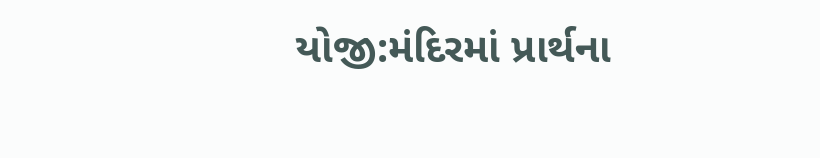યોજી:મંદિરમાં પ્રાર્થના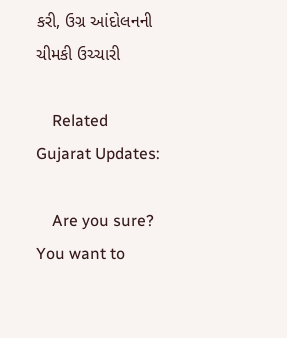કરી, ઉગ્ર આંદોલનની ચીમકી ઉચ્ચારી

    Related Gujarat Updates:

    Are you sure? You want to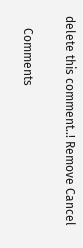delete this comment..! Remove Cancel

    Comments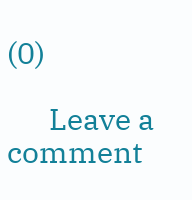(0)

      Leave a comment